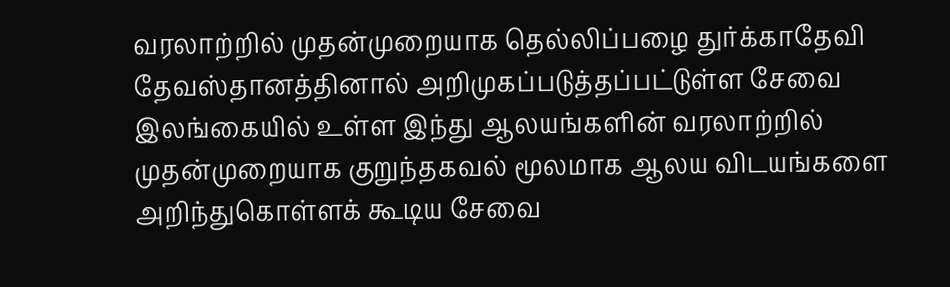வரலாற்றில் முதன்முறையாக தெல்லிப்பழை துர்க்காதேவி தேவஸ்தானத்தினால் அறிமுகப்படுத்தப்பட்டுள்ள சேவை
இலங்கையில் உள்ள இந்து ஆலயங்களின் வரலாற்றில் முதன்முறையாக குறுந்தகவல் மூலமாக ஆலய விடயங்களை அறிந்துகொள்ளக் கூடிய சேவை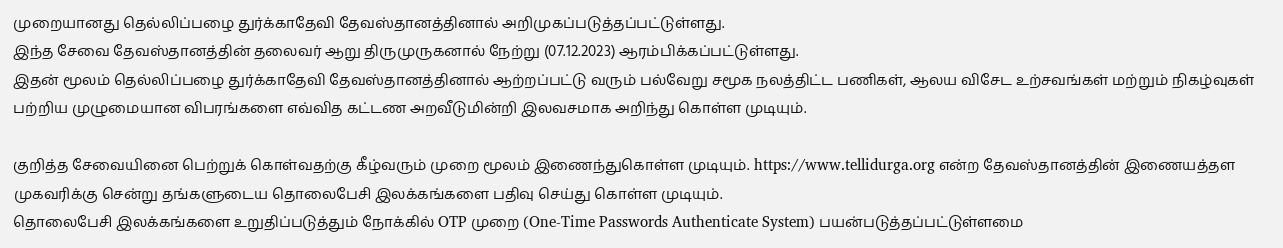முறையானது தெல்லிப்பழை துர்க்காதேவி தேவஸ்தானத்தினால் அறிமுகப்படுத்தப்பட்டுள்ளது.
இந்த சேவை தேவஸ்தானத்தின் தலைவர் ஆறு திருமுருகனால் நேற்று (07.12.2023) ஆரம்பிக்கப்பட்டுள்ளது.
இதன் மூலம் தெல்லிப்பழை துர்க்காதேவி தேவஸ்தானத்தினால் ஆற்றப்பட்டு வரும் பல்வேறு சமூக நலத்திட்ட பணிகள், ஆலய விசேட உற்சவங்கள் மற்றும் நிகழ்வுகள் பற்றிய முழுமையான விபரங்களை எவ்வித கட்டண அறவீடுமின்றி இலவசமாக அறிந்து கொள்ள முடியும்.

குறித்த சேவையினை பெற்றுக் கொள்வதற்கு கீழ்வரும் முறை மூலம் இணைந்துகொள்ள முடியும். https://www.tellidurga.org என்ற தேவஸ்தானத்தின் இணையத்தள முகவரிக்கு சென்று தங்களுடைய தொலைபேசி இலக்கங்களை பதிவு செய்து கொள்ள முடியும்.
தொலைபேசி இலக்கங்களை உறுதிப்படுத்தும் நோக்கில் OTP முறை (One-Time Passwords Authenticate System) பயன்படுத்தப்பட்டுள்ளமை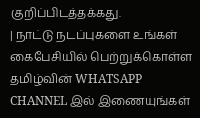குறிப்பிடத்தக்கது.
| நாட்டு நடப்புகளை உங்கள் கைபேசியில் பெற்றுக்கொள்ள தமிழ்வின் WHATSAPP CHANNEL இல் இணையுங்கள்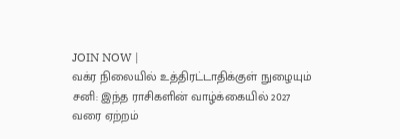JOIN NOW |
வக்ர நிலையில் உத்திரட்டாதிக்குள் நுழையும் சனி: இந்த ராசிகளின் வாழ்க்கையில் 2027 வரை ஏற்றம்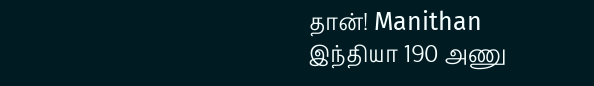தான்! Manithan
இந்தியா 190 அணு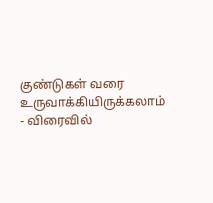குண்டுகள் வரை உருவாக்கியிருக்கலாம் - விரைவில்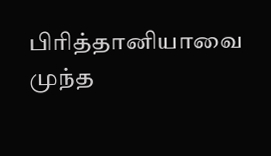பிரித்தானியாவை முந்த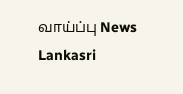வாய்ப்பு News Lankasri